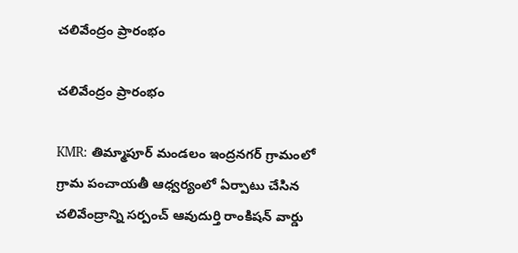చలివేంద్రం ప్రారంభం

చలివేంద్రం ప్రారంభం

KMR: తిమ్మాపూర్ మండలం ఇంద్రనగర్ గ్రామంలో గ్రామ పంచాయతీ ఆధ్వర్యంలో ఏర్పాటు చేసిన చలివేంద్రాన్ని సర్పంచ్ ఆవుదుర్తి రాంకిషన్ వార్డు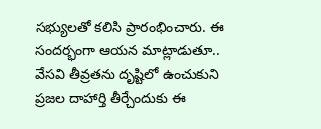సభ్యులతో కలిసి ప్రారంభించారు. ఈ సందర్భంగా ఆయన మాట్లాడుతూ.. వేసవి తీవ్రతను దృష్టిలో ఉంచుకుని ప్రజల దాహార్తి తీర్చేందుకు ఈ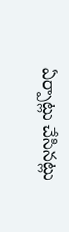ఏర్పాట్లు చేసినట్లు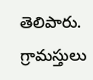తెలిపారు. గ్రామస్తులు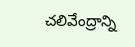చలివేంద్రాన్ని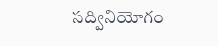సద్వినియోగం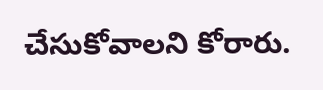చేసుకోవాలని కోరారు.